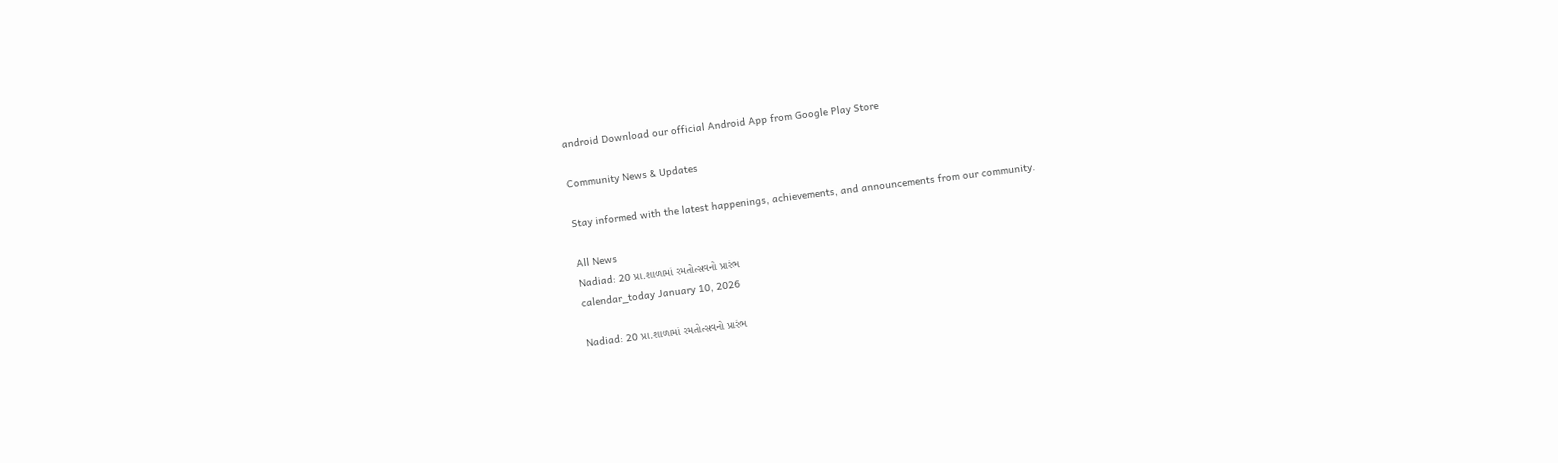android Download our official Android App from Google Play Store

Community News & Updates

Stay informed with the latest happenings, achievements, and announcements from our community.

All News
Nadiad: 20 પ્રા.શાળામાં રમતોત્સવનો પ્રારંભ
calendar_today January 10, 2026

Nadiad: 20 પ્રા.શાળામાં રમતોત્સવનો પ્રારંભ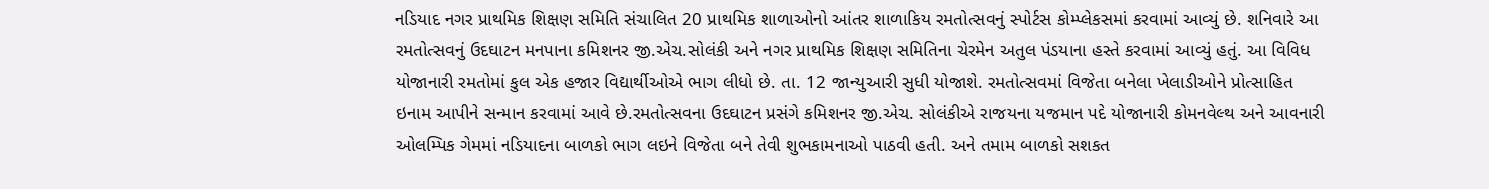નડિયાદ નગર પ્રાથમિક શિક્ષણ સમિતિ સંચાલિત 20 પ્રાથમિક શાળાઓનો આંતર શાળાકિય રમતોત્સવનું સ્પોર્ટસ કોમ્પ્લેકસમાં કરવામાં આવ્યું છે. શનિવારે આ રમતોત્સવનું ઉદઘાટન મનપાના કમિશનર જી.એચ.સોલંકી અને નગર પ્રાથમિક શિક્ષણ સમિતિના ચેરમેન અતુલ પંડયાના હસ્તે કરવામાં આવ્યું હતું. આ વિવિધ યોજાનારી રમતોમાં કુલ એક હજાર વિદ્યાર્થીઓએ ભાગ લીધો છે. તા. 12 જાન્યુઆરી સુધી યોજાશે. રમતોત્સવમાં વિજેતા બનેલા ખેલાડીઓને પ્રોત્સાહિત ઇનામ આપીને સન્માન કરવામાં આવે છે.રમતોત્સવના ઉદઘાટન પ્રસંગે કમિશનર જી.એચ. સોલંકીએ રાજયના યજમાન પદે યોજાનારી કોમનવેલ્થ અને આવનારી ઓલમ્પિક ગેમમાં નડિયાદના બાળકો ભાગ લઇને વિજેતા બને તેવી શુભકામનાઓ પાઠવી હતી. અને તમામ બાળકો સશકત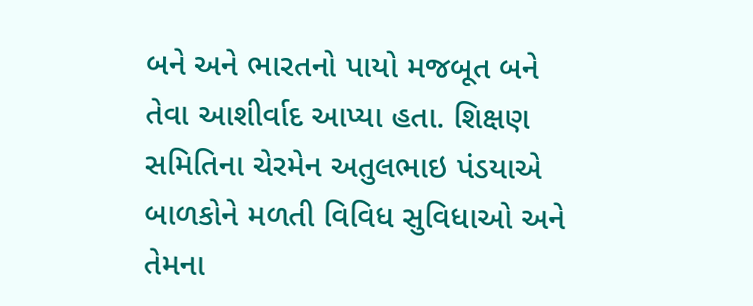બને અને ભારતનો પાયો મજબૂત બને તેવા આશીર્વાદ આપ્યા હતા. શિક્ષણ સમિતિના ચેરમેન અતુલભાઇ પંડયાએ બાળકોને મળતી વિવિધ સુવિધાઓ અને તેમના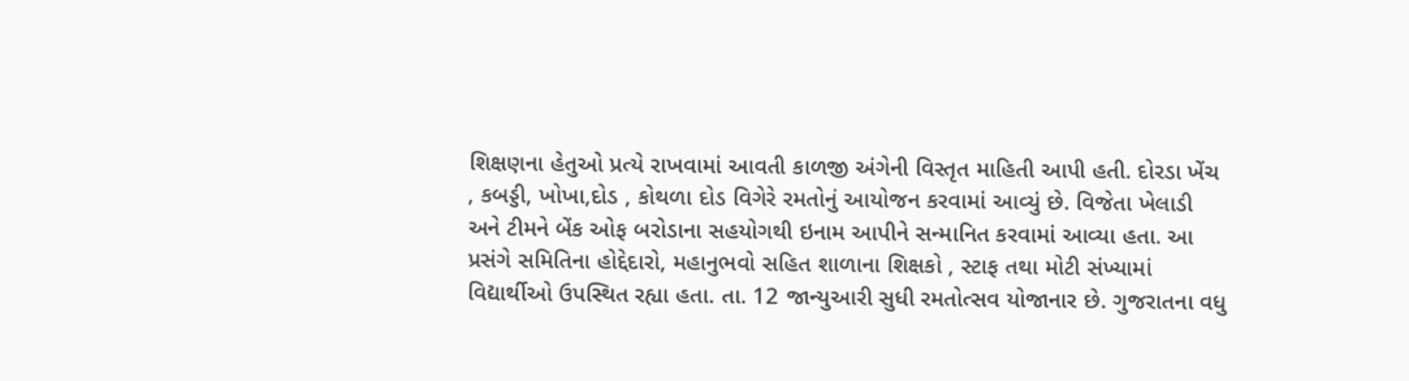શિક્ષણના હેતુઓ પ્રત્યે રાખવામાં આવતી કાળજી અંગેની વિસ્તૃત માહિતી આપી હતી. દોરડા ખેંચ , કબડ્ડી, ખોખા,દોડ , કોથળા દોડ વિગેરે રમતોનું આયોજન કરવામાં આવ્યું છે. વિજેતા ખેલાડી અને ટીમને બેંક ઓફ બરોડાના સહયોગથી ઇનામ આપીને સન્માનિત કરવામાં આવ્યા હતા. આ પ્રસંગે સમિતિના હોદ્દેદારો, મહાનુભવો સહિત શાળાના શિક્ષકો , સ્ટાફ તથા મોટી સંખ્યામાં વિદ્યાર્થીઓ ઉપસ્થિત રહ્યા હતા. તા. 12 જાન્યુઆરી સુધી રમતોત્સવ યોજાનાર છે. ગુજરાતના વધુ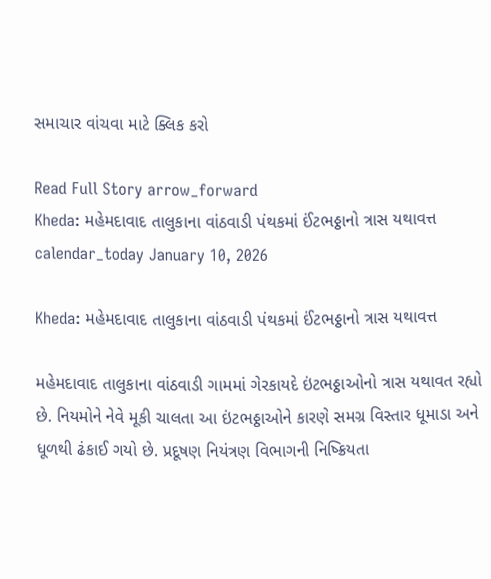સમાચાર વાંચવા માટે ક્લિક કરો

Read Full Story arrow_forward
Kheda: મહેમદાવાદ તાલુકાના વાંઠવાડી પંથકમાં ઈંટભઠ્ઠાનો ત્રાસ યથાવત્ત
calendar_today January 10, 2026

Kheda: મહેમદાવાદ તાલુકાના વાંઠવાડી પંથકમાં ઈંટભઠ્ઠાનો ત્રાસ યથાવત્ત

મહેમદાવાદ તાલુકાના વાંઠવાડી ગામમાં ગેરકાયદે ઇંટભઠ્ઠાઓનો ત્રાસ યથાવત રહ્યો છે. નિયમોને નેવે મૂકી ચાલતા આ ઇંટભઠ્ઠાઓને કારણે સમગ્ર વિસ્તાર ધૂમાડા અને ધૂળથી ઢંકાઈ ગયો છે. પ્રદૂષણ નિયંત્રણ વિભાગની નિષ્ક્રિયતા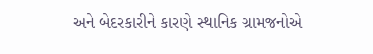અને બેદરકારીને કારણે સ્થાનિક ગ્રામજનોએ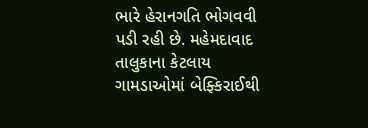ભારે હેરાનગતિ ભોગવવી પડી રહી છે. મહેમદાવાદ તાલુકાના કેટલાય ગામડાઓમાં બેફ્કિરાઈથી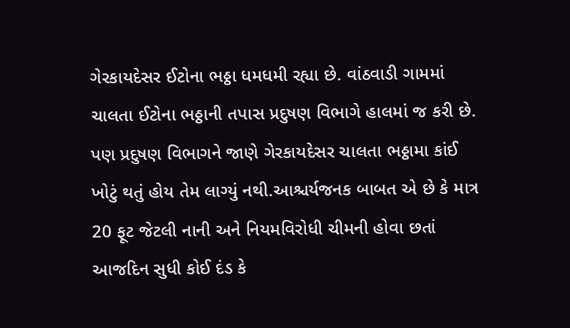ગેરકાયદેસર ઈટોના ભઠ્ઠા ધમધમી રહ્યા છે. વાંઠવાડી ગામમાં ચાલતા ઈટોના ભઠ્ઠાની તપાસ પ્રદુષણ વિભાગે હાલમાં જ કરી છે. પણ પ્રદુષણ વિભાગને જાણે ગેરકાયદેસર ચાલતા ભઠ્ઠામા કાંઈ ખોટું થતું હોય તેમ લાગ્યું નથી.આશ્ચર્યજનક બાબત એ છે કે માત્ર 20 ફૂટ જેટલી નાની અને નિયમવિરોધી ચીમની હોવા છતાં આજદિન સુધી કોઈ દંડ કે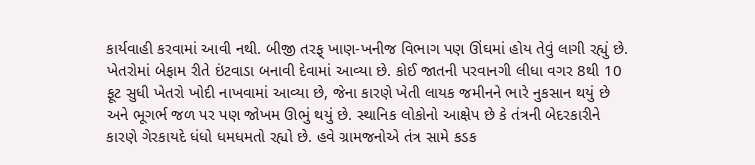કાર્યવાહી કરવામાં આવી નથી. બીજી તરફ્ ખાણ-ખનીજ વિભાગ પણ ઊંઘમાં હોય તેવું લાગી રહ્યું છે. ખેતરોમાં બેફામ રીતે ઇંટવાડા બનાવી દેવામાં આવ્યા છે. કોઈ જાતની પરવાનગી લીધા વગર 8થી 10 ફૂટ સુધી ખેતરો ખોદી નાખવામાં આવ્યા છે, જેના કારણે ખેતી લાયક જમીનને ભારે નુકસાન થયું છે અને ભૂગર્ભ જળ પર પણ જોખમ ઊભું થયું છે. સ્થાનિક લોકોનો આક્ષેપ છે કે તંત્રની બેદરકારીને કારણે ગેરકાયદે ધંધો ધમધમતો રહ્યો છે. હવે ગ્રામજનોએ તંત્ર સામે કડક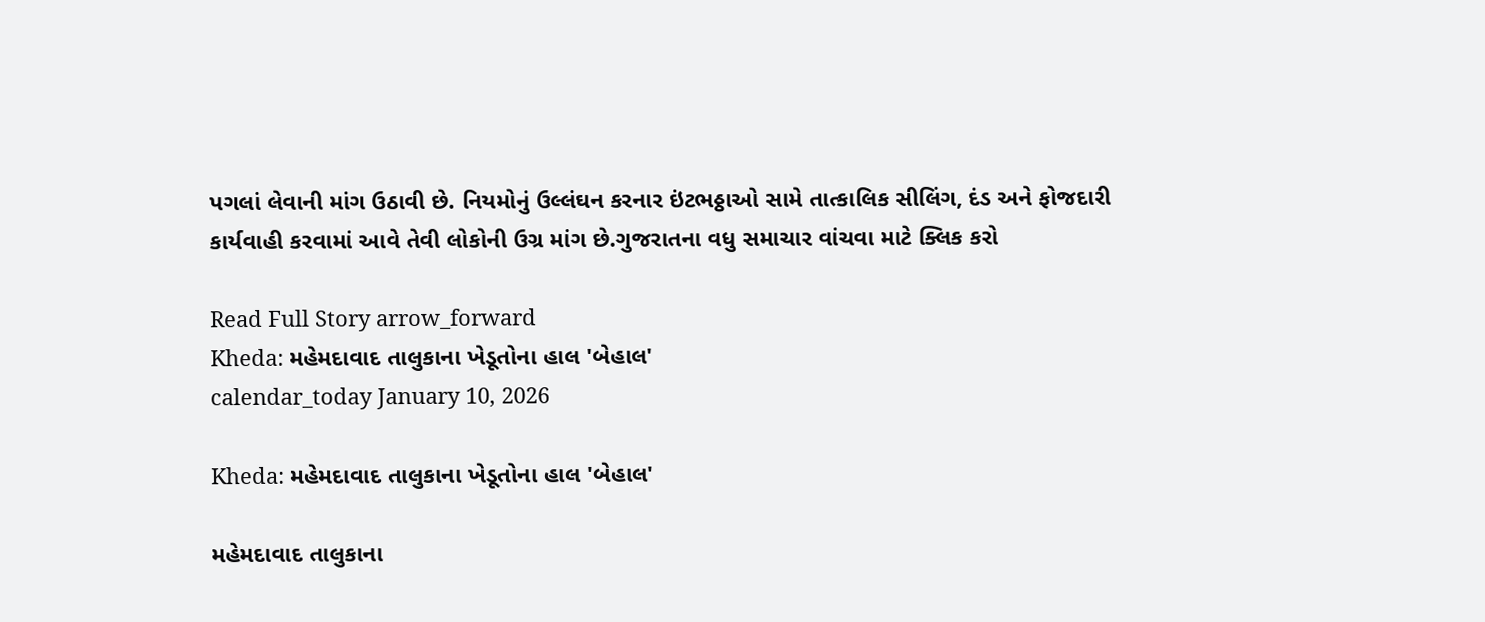પગલાં લેવાની માંગ ઉઠાવી છે. નિયમોનું ઉલ્લંઘન કરનાર ઇંટભઠ્ઠાઓ સામે તાત્કાલિક સીલિંગ, દંડ અને ફોજદારી કાર્યવાહી કરવામાં આવે તેવી લોકોની ઉગ્ર માંગ છે.ગુજરાતના વધુ સમાચાર વાંચવા માટે ક્લિક કરો

Read Full Story arrow_forward
Kheda: મહેમદાવાદ તાલુકાના ખેડૂતોના હાલ 'બેહાલ'
calendar_today January 10, 2026

Kheda: મહેમદાવાદ તાલુકાના ખેડૂતોના હાલ 'બેહાલ'

મહેમદાવાદ તાલુકાના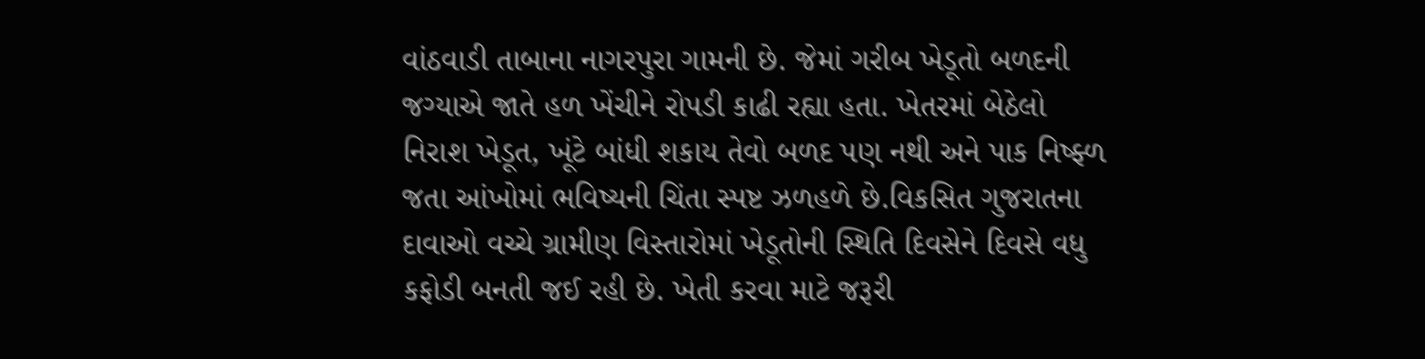વાંઠવાડી તાબાના નાગરપુરા ગામની છે. જેમાં ગરીબ ખેડૂતો બળદની જગ્યાએ જાતે હળ ખેંચીને રોપડી કાઢી રહ્યા હતા. ખેતરમાં બેઠેલો નિરાશ ખેડૂત, ખૂંટે બાંધી શકાય તેવો બળદ પણ નથી અને પાક નિષ્ફ્ળ જતા આંખોમાં ભવિષ્યની ચિંતા સ્પષ્ટ ઝળહળે છે.વિકસિત ગુજરાતના દાવાઓ વચ્ચે ગ્રામીણ વિસ્તારોમાં ખેડૂતોની સ્થિતિ દિવસેને દિવસે વધુ કફોડી બનતી જઈ રહી છે. ખેતી કરવા માટે જરૂરી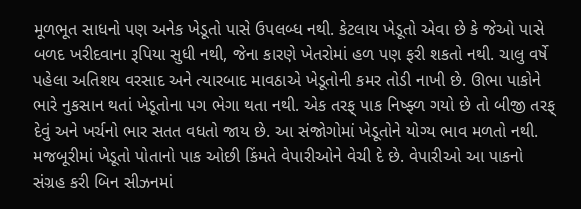મૂળભૂત સાધનો પણ અનેક ખેડૂતો પાસે ઉપલબ્ધ નથી. કેટલાય ખેડૂતો એવા છે કે જેઓ પાસે બળદ ખરીદવાના રૂપિયા સુધી નથી, જેના કારણે ખેતરોમાં હળ પણ ફરી શકતો નથી. ચાલુ વર્ષે પહેલા અતિશય વરસાદ અને ત્યારબાદ માવઠાએ ખેડૂતોની કમર તોડી નાખી છે. ઊભા પાકોને ભારે નુકસાન થતાં ખેડૂતોના પગ ભેગા થતા નથી. એક તરફ્ પાક નિષ્ફ્ળ ગયો છે તો બીજી તરફ્ દેવું અને ખર્ચનો ભાર સતત વધતો જાય છે. આ સંજોગોમાં ખેડૂતોને યોગ્ય ભાવ મળતો નથી. મજબૂરીમાં ખેડૂતો પોતાનો પાક ઓછી કિંમતે વેપારીઓને વેચી દે છે. વેપારીઓ આ પાકનો સંગ્રહ કરી બિન સીઝનમાં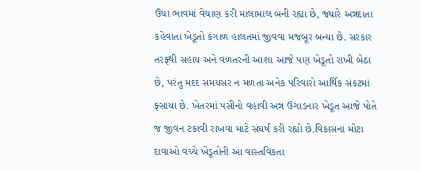ઉંચા ભાવમાં વેચાણ કરી માલામાલ બની રહ્યા છે, જ્યારે અન્નદાતા કહેવાતા ખેડૂતો કંગાળ હાલતમાં જીવવા મજબૂર બન્યા છે. સરકાર તરફ્થી સહાય અને વળતરની આશા આજે પણ ખેડૂતો રાખી બેઠા છે, પરંતુ મદદ સમયસર ન મળતા અનેક પરિવારો આર્થિક સંકટમાં ફ્સાયા છે. ખેતરમાં પસીનો વહાવી અન્ન ઉગાડનાર ખેડૂત આજે પોતે જ જીવન ટકાવી રાખવા માટે સંઘર્ષ કરી રહ્યો છે.વિકાસના મોટા દાવાઓ વચ્ચે ખેડૂતોની આ વાસ્તવિકતા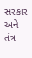સરકાર અને તંત્ર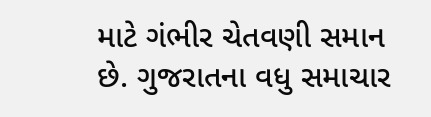માટે ગંભીર ચેતવણી સમાન છે. ગુજરાતના વધુ સમાચાર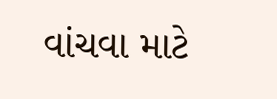વાંચવા માટે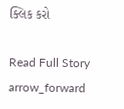ક્લિક કરો

Read Full Story arrow_forward